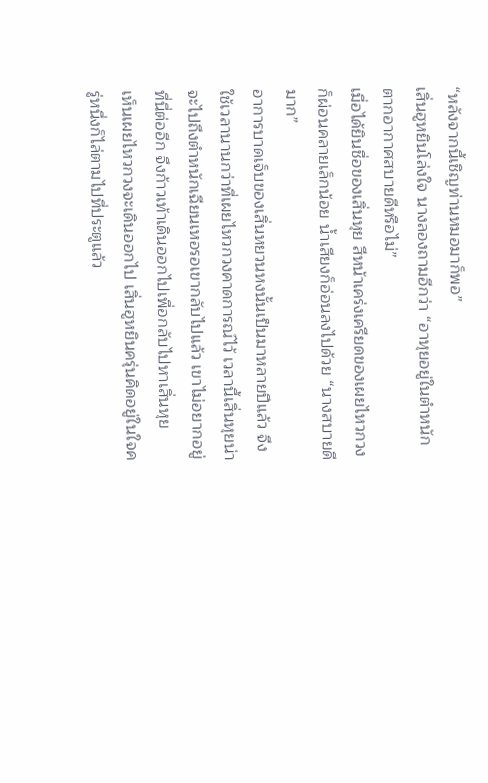“หลังจากนี้เชิญท่านหมอมาก็พอ”
เสิ่นฮูหยินโล่งใจ นางลองถามอีกว่า “อาหุยอยู่ในตำหนักตากอากาศสบายดีหรือไม่”
เมื่อได้ยินชื่อของเสิ่นหุย สีหน้าเคร่งเครียดของเผยไหวกวงก็ผ่อนคลายเล็กน้อย น้ำเสียงก็อ่อนลงไปด้วย “นางสบายดีมาก”
อาการบาดเจ็บของเสิ่นหยวนหงนั้นเป็นมาหลายปีแล้ว จึงใช้เวลานานกว่าที่เผยไหวกวงคาดการณ์ไว้ เวลานี้เสิ่นหุยน่าจะไปถึงตำหนักเฉียนเหอรอเขากลับไปแล้ว เขาไม่อยากอยู่ที่นี่ต่ออีก จึงก้าวเท้าเดินออกไปเพื่อกลับไปหาเสิ่นหุย
เห็นเผยไหวกวงจะเดินออกไป เสิ่นฮูหยินครุ่นคิดอยู่ในใจครู่หนึ่งก็ไล่ตามไปที่ประตูแล้ว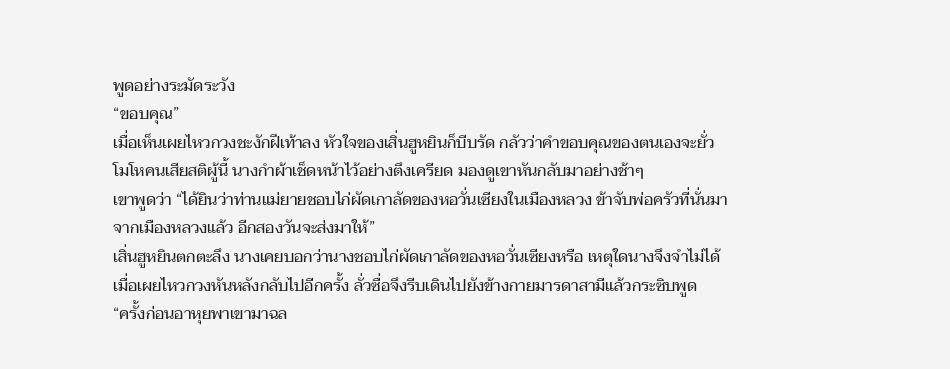พูดอย่างระมัดระวัง
“ขอบคุณ”
เมื่อเห็นเผยไหวกวงชะงักฝีเท้าลง หัวใจของเสิ่นฮูหยินก็บีบรัด กลัวว่าคำขอบคุณของตนเองจะยั่วโมโหคนเสียสติผู้นี้ นางกำผ้าเช็ดหน้าไว้อย่างตึงเครียด มองดูเขาหันกลับมาอย่างช้าๆ
เขาพูดว่า “ได้ยินว่าท่านแม่ยายชอบไก่ผัดเกาลัดของหอวั่นเซียงในเมืองหลวง ข้าจับพ่อครัวที่นั่นมาจากเมืองหลวงแล้ว อีกสองวันจะส่งมาให้”
เสิ่นฮูหยินตกตะลึง นางเคยบอกว่านางชอบไก่ผัดเกาลัดของหอวั่นเซียงหรือ เหตุใดนางจึงจำไม่ได้ เมื่อเผยไหวกวงหันหลังกลับไปอีกครั้ง ลั่วซื่อจึงรีบเดินไปยังข้างกายมารดาสามีแล้วกระซิบพูด
“ครั้งก่อนอาหุยพาเขามาฉล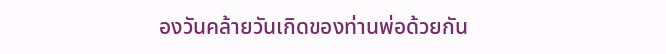องวันคล้ายวันเกิดของท่านพ่อด้วยกัน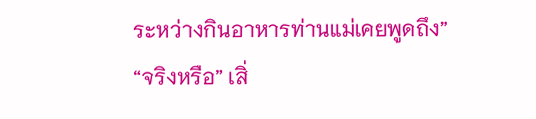ระหว่างกินอาหารท่านแม่เคยพูดถึง”
“จริงหรือ” เสิ่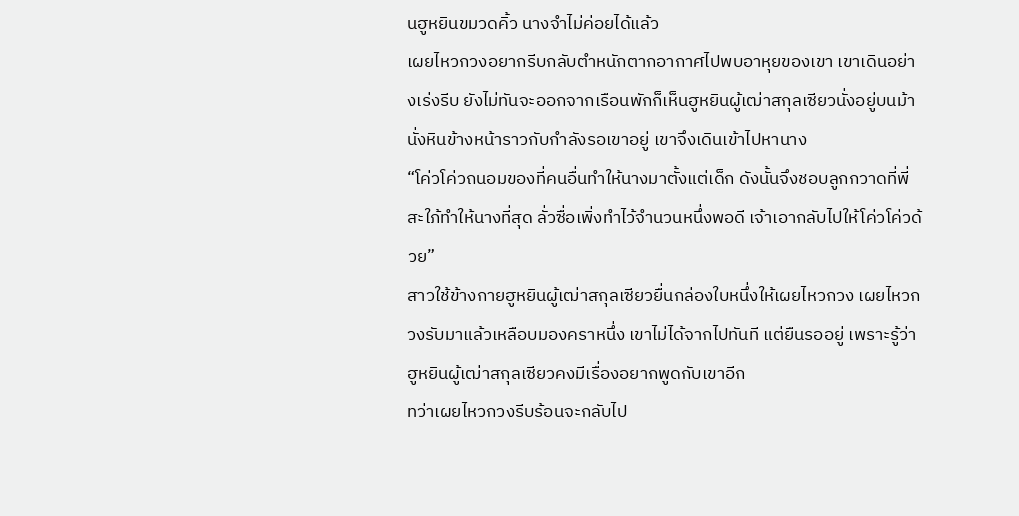นฮูหยินขมวดคิ้ว นางจำไม่ค่อยได้แล้ว
เผยไหวกวงอยากรีบกลับตำหนักตากอากาศไปพบอาหุยของเขา เขาเดินอย่างเร่งรีบ ยังไม่ทันจะออกจากเรือนพักก็เห็นฮูหยินผู้เฒ่าสกุลเซียวนั่งอยู่บนม้านั่งหินข้างหน้าราวกับกำลังรอเขาอยู่ เขาจึงเดินเข้าไปหานาง
“โค่วโค่วถนอมของที่คนอื่นทำให้นางมาตั้งแต่เด็ก ดังนั้นจึงชอบลูกกวาดที่พี่สะใภ้ทำให้นางที่สุด ลั่วซื่อเพิ่งทำไว้จำนวนหนึ่งพอดี เจ้าเอากลับไปให้โค่วโค่วด้วย”
สาวใช้ข้างกายฮูหยินผู้เฒ่าสกุลเซียวยื่นกล่องใบหนึ่งให้เผยไหวกวง เผยไหวกวงรับมาแล้วเหลือบมองคราหนึ่ง เขาไม่ได้จากไปทันที แต่ยืนรออยู่ เพราะรู้ว่าฮูหยินผู้เฒ่าสกุลเซียวคงมีเรื่องอยากพูดกับเขาอีก
ทว่าเผยไหวกวงรีบร้อนจะกลับไป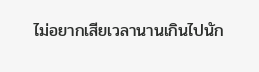ไม่อยากเสียเวลานานเกินไปนัก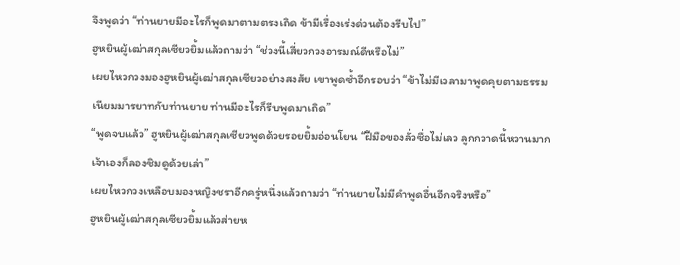จึงพูดว่า “ท่านยายมีอะไรก็พูดมาตามตรงเถิด ข้ามีเรื่องเร่งด่วนต้องรีบไป”
ฮูหยินผู้เฒ่าสกุลเซียวยิ้มแล้วถามว่า “ช่วงนี้เสี่ยวกวงอารมณ์ดีหรือไม่”
เผยไหวกวงมองฮูหยินผู้เฒ่าสกุลเซียวอย่างสงสัย เขาพูดซ้ำอีกรอบว่า “ข้าไม่มีเวลามาพูดคุยตามธรรมเนียมมารยาทกับท่านยาย ท่านมีอะไรก็รีบพูดมาเถิด”
“พูดจบแล้ว” ฮูหยินผู้เฒ่าสกุลเซียวพูดด้วยรอยยิ้มอ่อนโยน “ฝีมือของลั่วซื่อไม่เลว ลูกกวาดนี้หวานมาก เจ้าเองก็ลองชิมดูด้วยเล่า”
เผยไหวกวงเหลือบมองหญิงชราอีกครู่หนึ่งแล้วถามว่า “ท่านยายไม่มีคำพูดอื่นอีกจริงหรือ”
ฮูหยินผู้เฒ่าสกุลเซียวยิ้มแล้วส่ายห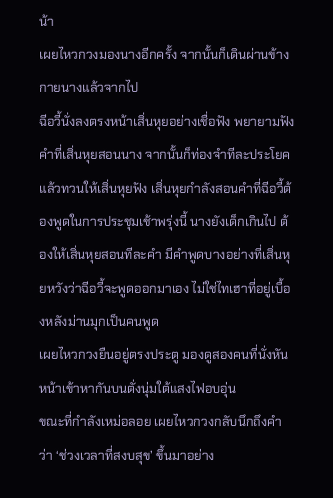น้า
เผยไหวกวงมองนางอีกครั้ง จากนั้นก็เดินผ่านข้างกายนางแล้วจากไป
ฉีอวี้นั่งลงตรงหน้าเสิ่นหุยอย่างเชื่อฟัง พยายามฟังคำที่เสิ่นหุยสอนนาง จากนั้นก็ท่องจำทีละประโยคแล้วทวนให้เสิ่นหุยฟัง เสิ่นหุยกำลังสอนคำที่ฉีอวี้ต้องพูดในการประชุมเช้าพรุ่งนี้ นางยังเด็กเกินไป ต้องให้เสิ่นหุยสอนทีละคำ มีคำพูดบางอย่างที่เสิ่นหุยหวังว่าฉีอวี้จะพูดออกมาเอง ไม่ใช่ไทเฮาที่อยู่เบื้องหลังม่านมุกเป็นคนพูด
เผยไหวกวงยืนอยู่ตรงประตู มองดูสองคนที่นั่งหันหน้าเข้าหากันบนตั่งนุ่มใต้แสงไฟอบอุ่น
ขณะที่กำลังเหม่อลอย เผยไหวกวงกลับนึกถึงคำว่า ‘ช่วงเวลาที่สงบสุข’ ขึ้นมาอย่าง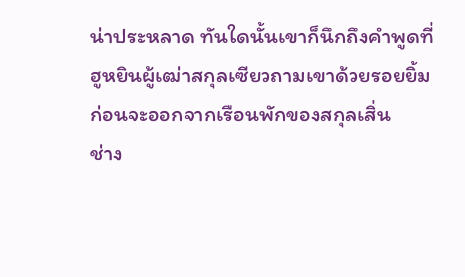น่าประหลาด ทันใดนั้นเขาก็นึกถึงคำพูดที่ฮูหยินผู้เฒ่าสกุลเซียวถามเขาด้วยรอยยิ้มก่อนจะออกจากเรือนพักของสกุลเสิ่น
ช่าง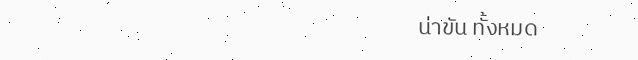น่าขัน ทั้งหมด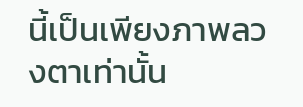นี้เป็นเพียงภาพลวงตาเท่านั้น